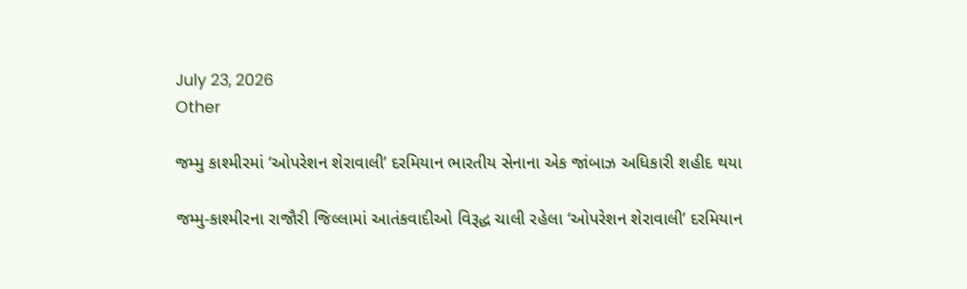July 23, 2026
Other

જમ્મુ કાશ્મીરમાં ‘ઓપરેશન શેરાવાલી’ દરમિયાન ભારતીય સેનાના એક જાંબાઝ અધિકારી શહીદ થયા

જમ્મુ-કાશ્મીરના રાજૌરી જિલ્લામાં આતંકવાદીઓ વિરૂદ્ધ ચાલી રહેલા ‘ઓપરેશન શેરાવાલી’ દરમિયાન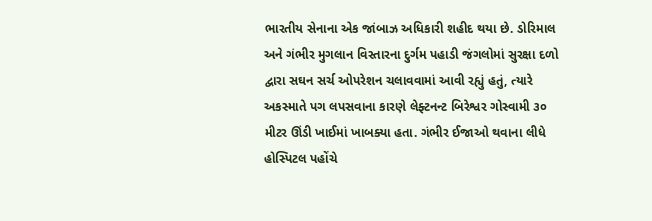ભારતીય સેનાના એક જાંબાઝ અધિકારી શહીદ થયા છે. ડોરિમાલ અને ગંભીર મુગલાન વિસ્તારના દુર્ગમ પહાડી જંગલોમાં સુરક્ષા દળો દ્વારા સઘન સર્ચ ઓપરેશન ચલાવવામાં આવી રહ્યું હતું, ત્યારે અકસ્માતે પગ લપસવાના કારણે લેફ્ટનન્ટ બિરેશ્વર ગોસ્વામી ૩૦ મીટર ઊંડી ખાઈમાં ખાબક્યા હતા. ગંભીર ઈજાઓ થવાના લીધે હોસ્પિટલ પહોંચે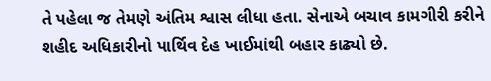તે પહેલા જ તેમણે અંતિમ શ્વાસ લીધા હતા. સેનાએ બચાવ કામગીરી કરીને શહીદ અધિકારીનો પાર્થિવ દેહ ખાઈમાંથી બહાર કાઢ્યો છે.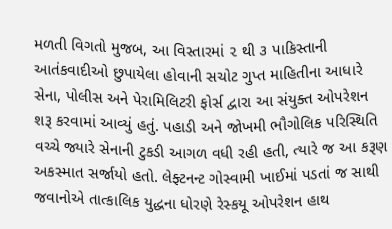મળતી વિગતો મુજબ, આ વિસ્તારમાં ૨ થી ૩ પાકિસ્તાની આતંકવાદીઓ છુપાયેલા હોવાની સચોટ ગુપ્ત માહિતીના આધારે સેના, પોલીસ અને પેરામિલિટરી ફોર્સ દ્વારા આ સંયુક્ત ઓપરેશન શરૂ કરવામાં આવ્યું હતું. પહાડી અને જોખમી ભૌગોલિક પરિસ્થિતિ વચ્ચે જ્યારે સેનાની ટુકડી આગળ વધી રહી હતી, ત્યારે જ આ કરૂણ અકસ્માત સર્જાયો હતો. લેફ્ટનન્ટ ગોસ્વામી ખાઈમાં પડતાં જ સાથી જવાનોએ તાત્કાલિક યુદ્ધના ધોરણે રેસ્કયૂ ઓપરેશન હાથ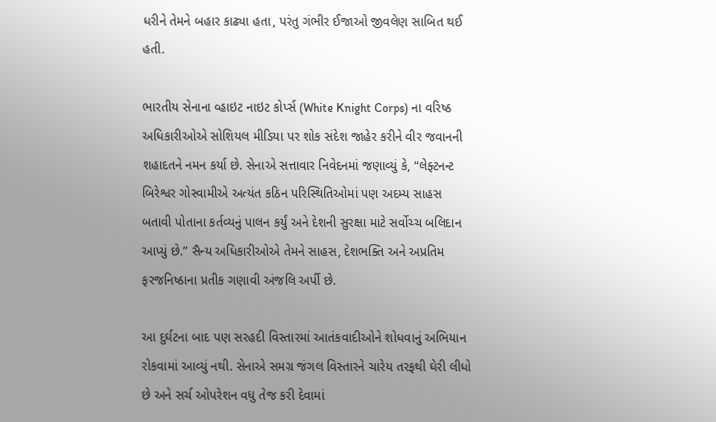ધરીને તેમને બહાર કાઢ્યા હતા, પરંતુ ગંભીર ઈજાઓ જીવલેણ સાબિત થઈ હતી.

ભારતીય સેનાના વ્હાઇટ નાઇટ કોર્પ્સ (White Knight Corps) ના વરિષ્ઠ અધિકારીઓએ સોશિયલ મીડિયા પર શોક સંદેશ જાહેર કરીને વીર જવાનની શહાદતને નમન કર્યા છે. સેનાએ સત્તાવાર નિવેદનમાં જણાવ્યું કે, “લેફ્ટનન્ટ બિરેશ્વર ગોસ્વામીએ અત્યંત કઠિન પરિસ્થિતિઓમાં પણ અદમ્ય સાહસ બતાવી પોતાના કર્તવ્યનું પાલન કર્યું અને દેશની સુરક્ષા માટે સર્વોચ્ચ બલિદાન આપ્યું છે.” સૈન્ય અધિકારીઓએ તેમને સાહસ, દેશભક્તિ અને અપ્રતિમ ફરજનિષ્ઠાના પ્રતીક ગણાવી અંજલિ અર્પી છે.

આ દુર્ઘટના બાદ પણ સરહદી વિસ્તારમાં આતંકવાદીઓને શોધવાનું અભિયાન રોકવામાં આવ્યું નથી. સેનાએ સમગ્ર જંગલ વિસ્તારને ચારેય તરફથી ઘેરી લીધો છે અને સર્ચ ઓપરેશન વધુ તેજ કરી દેવામાં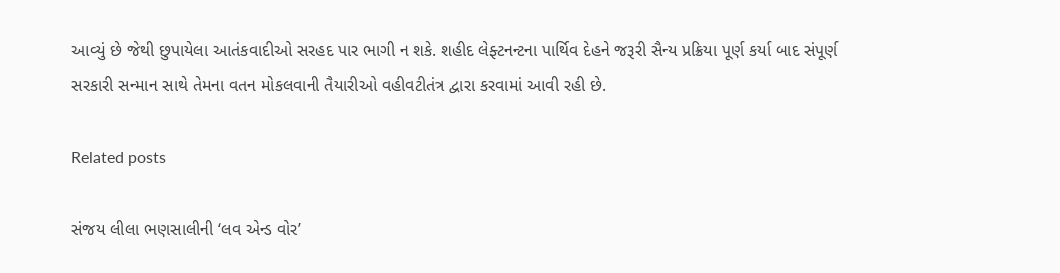આવ્યું છે જેથી છુપાયેલા આતંકવાદીઓ સરહદ પાર ભાગી ન શકે. શહીદ લેફ્ટનન્ટના પાર્થિવ દેહને જરૂરી સૈન્ય પ્રક્રિયા પૂર્ણ કર્યા બાદ સંપૂર્ણ સરકારી સન્માન સાથે તેમના વતન મોકલવાની તૈયારીઓ વહીવટીતંત્ર દ્વારા કરવામાં આવી રહી છે.

Related posts

સંજય લીલા ભણસાલીની ‘લવ એન્ડ વોર’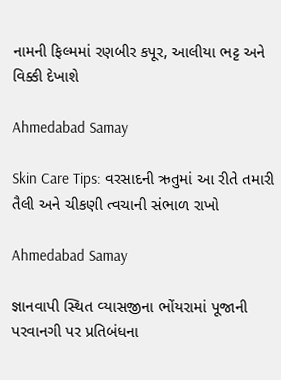નામની ફિલ્મમાં રણબીર કપૂર, આલીયા ભટ્ટ અને વિક્કી દેખાશે

Ahmedabad Samay

Skin Care Tips: વરસાદની ઋતુમાં આ રીતે તમારી તૈલી અને ચીકણી ત્વચાની સંભાળ રાખો

Ahmedabad Samay

જ્ઞાનવાપી સ્‍થિત વ્‍યાસજીના ભોંયરામાં પૂજાની પરવાનગી પર પ્રતિબંધના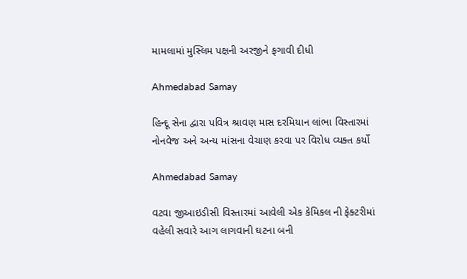મામલામાં મુસ્‍લિમ પક્ષની અરજીને ફગાવી દીધી

Ahmedabad Samay

હિન્દૂ સેના દ્વારા પવિત્ર શ્રાવણ માસ દરમિયાન લાંભા વિસ્તારમાં નોનવેજ અને અન્ય માંસના વેચાણ કરવા પર વિરોધ વ્યક્ત કર્યો

Ahmedabad Samay

વટવા જીઆઇડીસી વિસ્તારમાં આવેલી એક કેમિકલ ની ફેક્ટરીમાં વહેલી સવારે આગ લાગવાની ઘટના બની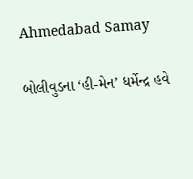Ahmedabad Samay

બોલીવુડના ‘હી-મેન’ ધર્મેન્‍દ્ર હવે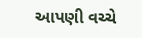આપણી વચ્‍ચે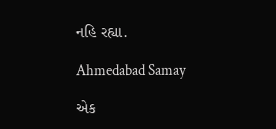નહિ રહ્યા.

Ahmedabad Samay

એક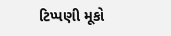ટિપ્પણી મૂકો